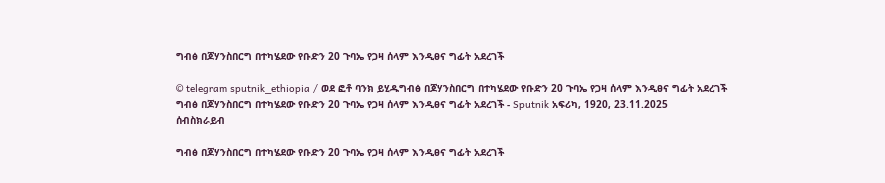ግብፅ በጆሃንስበርግ በተካሄደው የቡድን 20 ጉባኤ የጋዛ ሰላም እንዲፀና ግፊት አደረገች

© telegram sputnik_ethiopia / ወደ ፎቶ ባንክ ይሂዱግብፅ በጆሃንስበርግ በተካሄደው የቡድን 20 ጉባኤ የጋዛ ሰላም እንዲፀና ግፊት አደረገች
ግብፅ በጆሃንስበርግ በተካሄደው የቡድን 20 ጉባኤ የጋዛ ሰላም እንዲፀና ግፊት አደረገች - Sputnik አፍሪካ, 1920, 23.11.2025
ሰብስክራይብ

ግብፅ በጆሃንስበርግ በተካሄደው የቡድን 20 ጉባኤ የጋዛ ሰላም እንዲፀና ግፊት አደረገች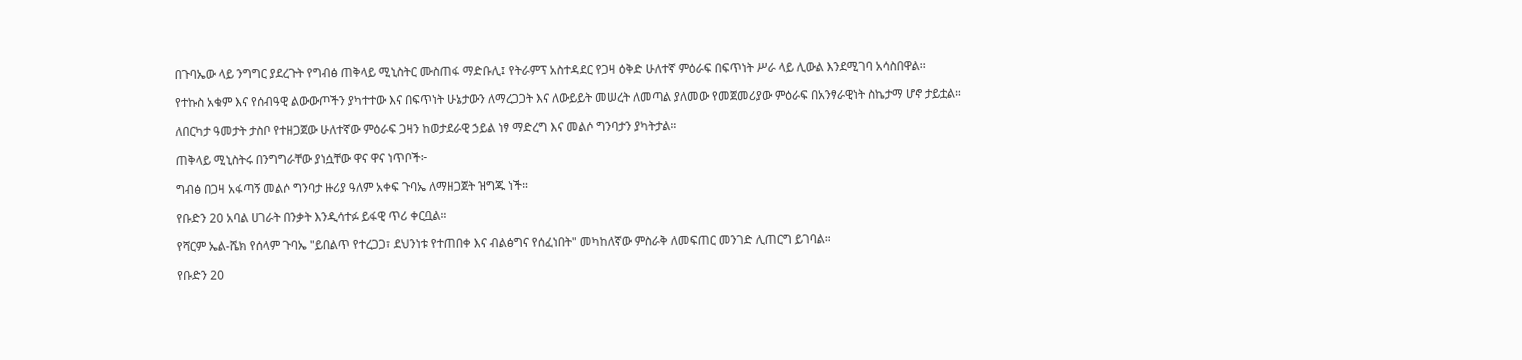በጉባኤው ላይ ንግግር ያደረጉት የግብፅ ጠቅላይ ሚኒስትር ሙስጠፋ ማድቡሊ፤ የትራምፕ አስተዳደር የጋዛ ዕቅድ ሁለተኛ ምዕራፍ በፍጥነት ሥራ ላይ ሊውል እንደሚገባ አሳስበዋል፡፡

የተኩስ አቁም እና የሰብዓዊ ልውውጦችን ያካተተው እና በፍጥነት ሁኔታውን ለማረጋጋት እና ለውይይት መሠረት ለመጣል ያለመው የመጀመሪያው ምዕራፍ በአንፃራዊነት ስኬታማ ሆኖ ታይቷል።

ለበርካታ ዓመታት ታስቦ የተዘጋጀው ሁለተኛው ምዕራፍ ጋዛን ከወታደራዊ ኃይል ነፃ ማድረግ እና መልሶ ግንባታን ያካትታል።

ጠቅላይ ሚኒስትሩ በንግግራቸው ያነሷቸው ዋና ዋና ነጥቦች፦

ግብፅ በጋዛ አፋጣኝ መልሶ ግንባታ ዙሪያ ዓለም አቀፍ ጉባኤ ለማዘጋጀት ዝግጁ ነች።

የቡድን 20 አባል ሀገራት በንቃት እንዲሳተፉ ይፋዊ ጥሪ ቀርቧል።

የሻርም ኤል-ሼክ የሰላም ጉባኤ "ይበልጥ የተረጋጋ፣ ደህንነቱ የተጠበቀ እና ብልፅግና የሰፈነበት" መካከለኛው ምስራቅ ለመፍጠር መንገድ ሊጠርግ ይገባል።

የቡድን 20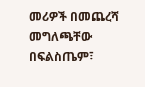መሪዎች በመጨረሻ መግለጫቸው በፍልስጤም፣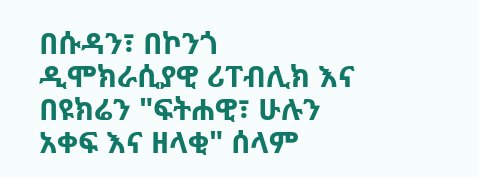በሱዳን፣ በኮንጎ ዲሞክራሲያዊ ሪፐብሊክ እና በዩክሬን "ፍትሐዊ፣ ሁሉን አቀፍ እና ዘላቂ" ሰላም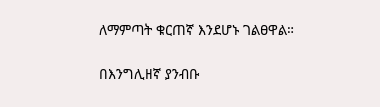ለማምጣት ቁርጠኛ እንደሆኑ ገልፀዋል።

በእንግሊዘኛ ያንብቡ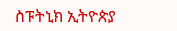ስፑትኒክ ኢትዮጵያ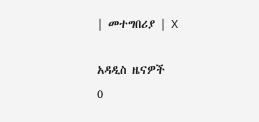| መተግበሪያ | X

አዳዲስ ዜናዎች
0